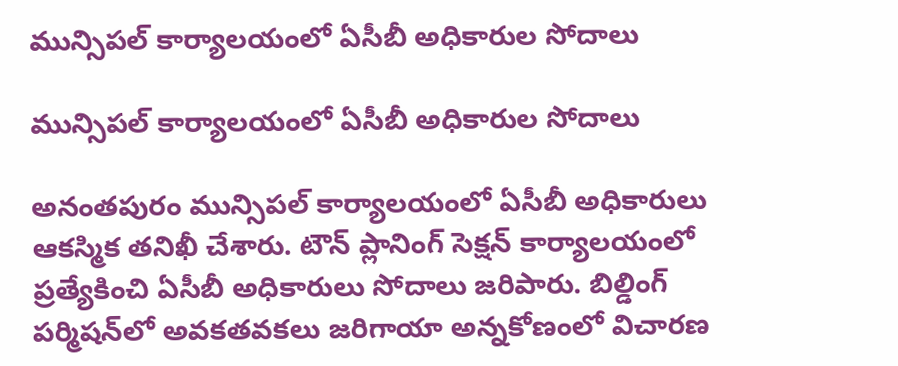మున్సిపల్ కార్యాలయంలో ఏసీబీ అధికారుల సోదాలు

మున్సిపల్ కార్యాలయంలో ఏసీబీ అధికారుల సోదాలు

అనంతపురం మున్సిపల్ కార్యాలయంలో ఏసీబీ అధికారులు ఆకస్మిక తనిఖీ చేశారు. టౌన్ ప్లానింగ్ సెక్షన్ కార్యాలయంలో ప్రత్యేకించి ఏసీబీ అధికారులు సోదాలు జరిపారు. బిల్డింగ్ పర్మిషన్‌లో అవకతవకలు జరిగాయా అన్నకోణంలో విచారణ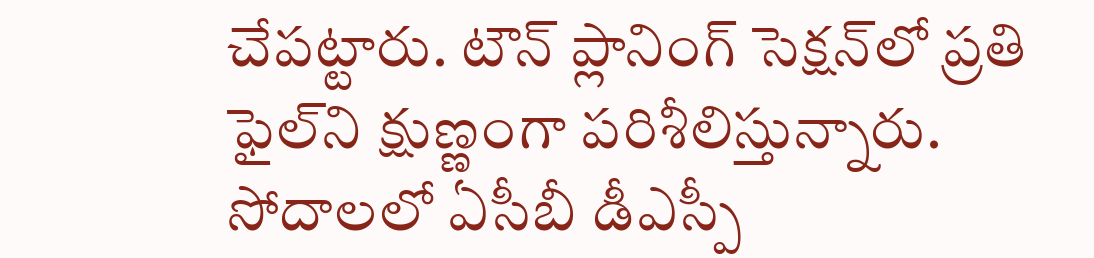చేపట్టారు. టౌన్ ప్లానింగ్ సెక్షన్‌లో ప్రతి ఫైల్‌ని క్షుణ్ణంగా పరిశీలిస్తున్నారు. సోదాలలో ఏసీబీ డీఎస్పీ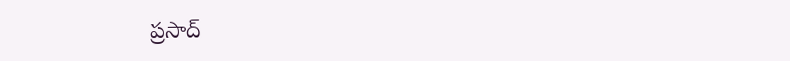ప్రసాద్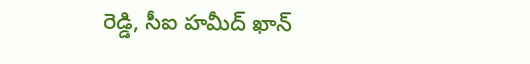రెడ్డి, సీఐ హమీద్ ఖాన్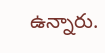ఉన్నారు.